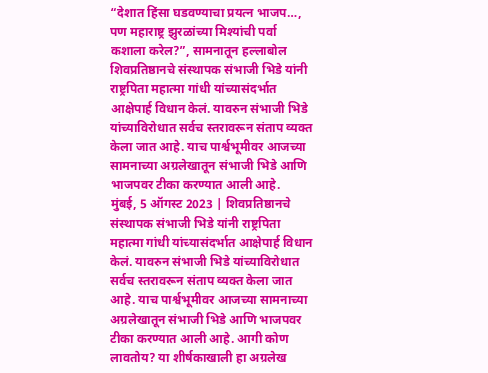“देशात हिंसा घडवण्याचा प्रयत्न भाजप…, पण महाराष्ट्र झुरळांच्या मिश्यांची पर्वा कशाला करेल?”, सामनातून हल्लाबोल
शिवप्रतिष्ठानचे संस्थापक संभाजी भिडे यांनी राष्ट्रपिता महात्मा गांधी यांच्यासंदर्भात आक्षेपार्ह विधान केलं. यावरुन संभाजी भिडे यांच्याविरोधात सर्वच स्तरावरून संताप व्यक्त केला जात आहे. याच पार्श्वभूमीवर आजच्या सामनाच्या अग्रलेखातून संभाजी भिडे आणि भाजपवर टीका करण्यात आली आहे.
मुंबई, 5 ऑगस्ट 2023 | शिवप्रतिष्ठानचे संस्थापक संभाजी भिडे यांनी राष्ट्रपिता महात्मा गांधी यांच्यासंदर्भात आक्षेपार्ह विधान केलं. यावरुन संभाजी भिडे यांच्याविरोधात सर्वच स्तरावरून संताप व्यक्त केला जात आहे. याच पार्श्वभूमीवर आजच्या सामनाच्या अग्रलेखातून संभाजी भिडे आणि भाजपवर टीका करण्यात आली आहे. आगी कोण लावतोय? या शीर्षकाखाली हा अग्रलेख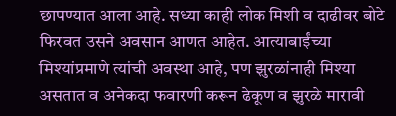छापण्यात आला आहे. सध्या काही लोक मिशी व दाढीवर बोटे फिरवत उसने अवसान आणत आहेत. आत्याबाईंच्या मिश्यांप्रमाणे त्यांची अवस्था आहे, पण झुरळांनाही मिश्या असतात व अनेकदा फवारणी करून ढेकूण व झुरळे मारावी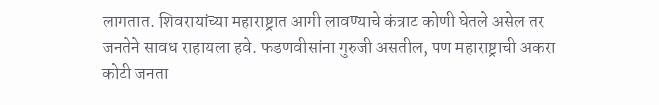लागतात. शिवरायांच्या महाराष्ट्रात आगी लावण्याचे कंत्राट कोणी घेतले असेल तर जनतेने सावध राहायला हवे. फडणवीसांना गुरुजी असतील, पण महाराष्ट्राची अकरा कोटी जनता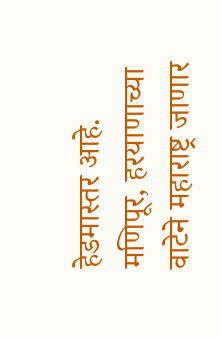हेडमास्तर आहे. मणिपूर, हरयाणाच्या वाटेने महाराष्ट्र जाणार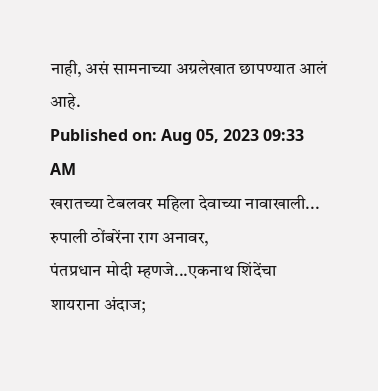नाही, असं सामनाच्या अग्रलेखात छापण्यात आलं आहे.
Published on: Aug 05, 2023 09:33 AM
खरातच्या टेबलवर महिला देवाच्या नावाखाली... रुपाली ठोंबरेंना राग अनावर,
पंतप्रधान मोदी म्हणजे...एकनाथ शिंदेंचा शायराना अंदाज;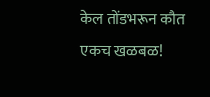केल तोंडभरून कौत
एकच खळबळ!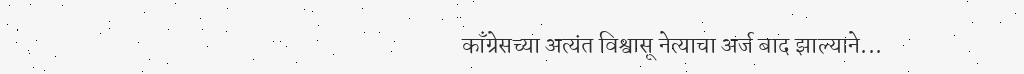काँग्रेसच्या अत्यंत विश्वासू नेत्याचा अर्ज बाद झाल्याने...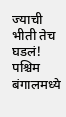ज्याची भीती तेच घडलं! पश्चिम बंगालमध्ये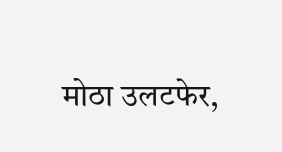मोठा उलटफेर,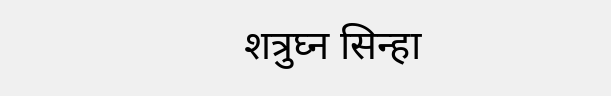शत्रुघ्न सिन्हा